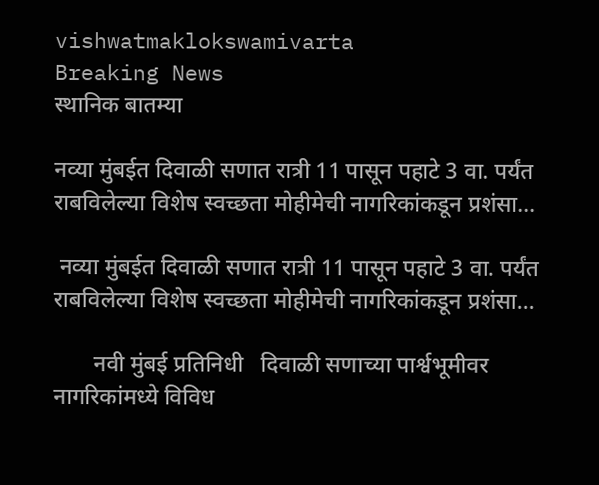vishwatmaklokswamivarta
Breaking News
स्थानिक बातम्या

नव्या मुंबईत दिवाळी सणात रात्री 11 पासून पहाटे 3 वा. पर्यंत राबविलेल्या विशेष स्वच्छता मोहीमेची नागरिकांकडून प्रशंसा…

 नव्या मुंबईत दिवाळी सणात रात्री 11 पासून पहाटे 3 वा. पर्यंत राबविलेल्या विशेष स्वच्छता मोहीमेची नागरिकांकडून प्रशंसा…

       नवी मुंबई प्रतिनिधी   दिवाळी सणाच्या पार्श्वभूमीवर नागरिकांमध्ये विविध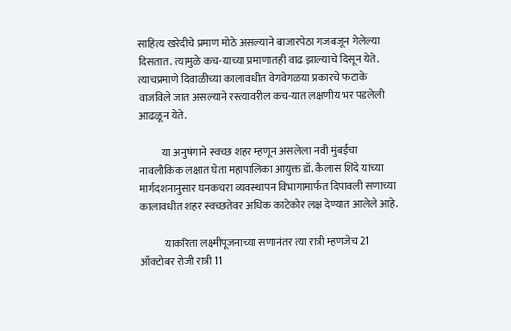साहित्य खरेदीचे प्रमाण मोठे असल्याने बाजारपेठा गजबजून गेलेल्या दिसतात. त्यामुळे कच-याच्या प्रमाणातही वाढ झाल्याचे ‍दिसून येते. त्याचप्रमाणे दिवाळीच्या कालावधीत वेगवेगळया प्रकारचे फटाके वाजविले जात असल्याने रस्त्यावरील कच-यात लक्षणीय भर पडलेली आढळून येते.

           या अनुषंगाने स्वच्छ शहर म्हणून असलेला नवी मुंबईचा नावलौकिक लक्षात घेता महापालिका आयुक्त डॉ. कैलास शिंदे यांच्या मार्गदशनानुसार घनकचरा व्यवस्थापन विभागामार्फत दिपावली सणाच्या कालावधीत शहर स्वच्छतेवर अधिक काटेकोर लक्ष देण्यात आलेले आहे.

            याकरिता लक्ष्मीपूजनाच्या सणानंतर त्या रात्री म्हणजेच 21 ऑक्टोबर रोजी रात्री 11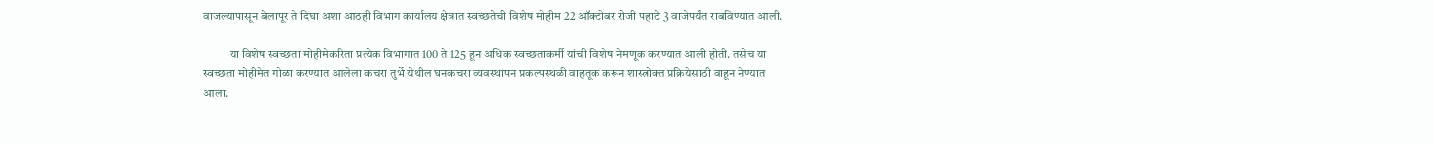वाजल्यापासून बेलापूर ते दिघा अशा आठही विभाग कार्यालय क्षेत्रात स्वच्छतेची विशेष मोहीम 22 ऑक्टोबर रोजी पहाटे 3 वाजेपर्यंत राबविण्यात आली.

           या विशेष स्वच्छता मोहीमेकरिता प्रत्येक विभागात 100 ते 125 हून अधिक स्वच्छताकर्मी यांची विशेष नेमणूक करण्यात आली होती. तसेच या स्वच्छता मोहीमेत गोळा करण्यात आलेला कचरा तुर्भे येथील घनकचरा व्यवस्थापन प्रकल्पस्थळी वाहतूक करून शास्त्रोक्त प्रक्रियेसाठी वाहून नेण्यात आला.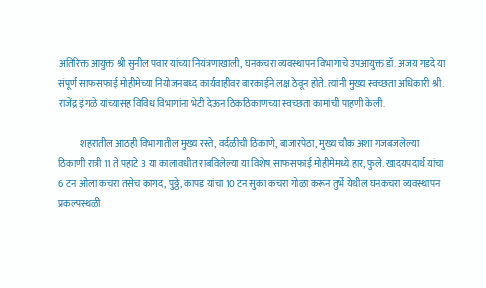अतिरिक्त आयुक्त श्री सुनील पवार यांच्या नियंत्रणाखाली, घनकचरा व्यवस्थापन विभागाचे उपआयुक्त डॉ. अजय गडदे या संपूर्ण साफसफाई मोहीमेच्या नियोजनबध्द कार्यवाहीवर बारकाईने लक्ष ठेवून होते. त्यांनी मुख्य स्वच्छता अधिकारी श्री. राजेंद्र इंगळे यांच्यासह विविध विभागांना भेटी देऊन ठिकठिकाणच्या स्वच्छता कामांची पाहणी केली.

           शहरातील आठही विभागातील मुख्य रस्ते, वर्दळीची ठिकाणे, बाजारपेठा, मुख्य चौक अशा गजबजलेल्या ठिकाणी रात्री 11 ते पहाटे 3 या कालावधीत राबविलेल्या या विशेष साफसफाई मोहीमेमध्ये हार, फुले. खादयपदार्थ यांचा 6 टन ओला कचरा तसेच कागद, पुठ्ठे, कापड यांचा 10 टन सुका कचरा गोळा करून तुर्भे येथील घनकचरा व्यवस्थापन प्रकल्पस्थळी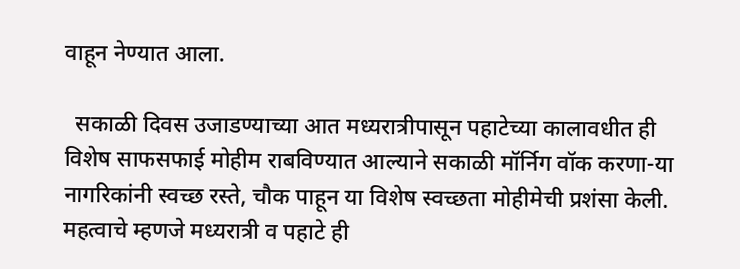वाहून नेण्यात आला.

  सकाळी दिवस उजाडण्याच्या आत मध्यरात्रीपासून पहाटेच्या कालावधीत ही विशेष साफसफाई मोहीम राबविण्यात आल्याने सकाळी मॉर्निग वॉक करणा-या नागरिकांनी स्वच्छ रस्ते, चौक पाहून या विशेष स्वच्छता मोहीमेची प्रशंसा केली. महत्वाचे म्हणजे मध्यरात्री व पहाटे ही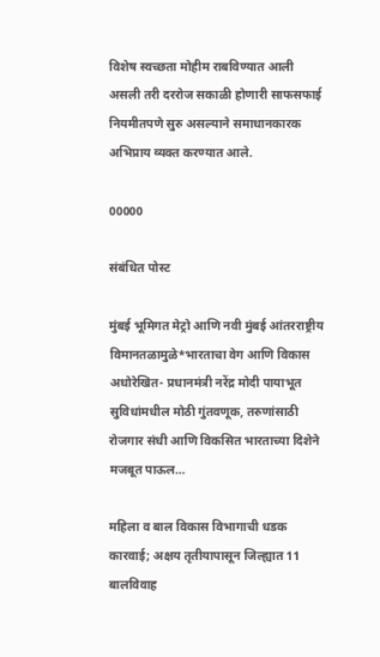विशेष स्वच्छता मोहीम राबविण्यात आली असली तरी दररोज सकाळी होणारी साफसफाई नियमीतपणे सुरु असल्याने समाधानकारक अभिप्राय व्यक्त करण्यात आले.

00000

संबंधित पोस्ट

मुंबई भूमिगत मेट्रो आणि नवी मुंबई आंतरराष्ट्रीय विमानतळामुळे*भारताचा वेग आणि विकास अधोरेखित- प्रधानमंत्री नरेंद्र मोदी पायाभूत सुविधांमधील मोठी गुंतवणूक, तरुणांसाठी रोजगार संधी आणि विकसित भारताच्या दिशेने मजबूत पाऊल…

महिला व बाल विकास विभागाची धडक कारवाई; अक्षय तृतीयापासून जिल्ह्यात 11 बालविवाह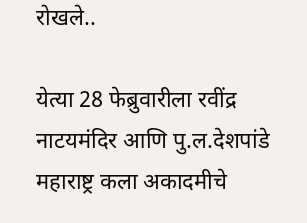रोखले..

येत्या 28 फेब्रुवारीला रवींद्र नाटयमंदिर आणि पु.ल.देशपांडे महाराष्ट्र कला अकादमीचे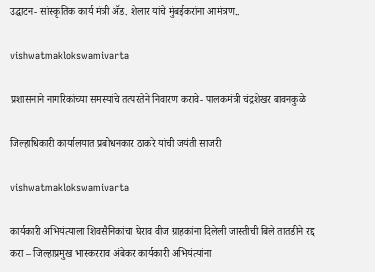उद्घाटन- सांस्कृतिक कार्य मंत्री ॲड. शेलार यांचे मुंबईकरांना आमंत्रण..

vishwatmaklokswamivarta

प्रशासनाने नागरिकांच्या समस्यांचे तत्परतेने निवारण करावे- पालकमंत्री चंद्रशेखर बावनकुळे

जिल्हाधिकारी कार्यालयात प्रबोधनकार ठाकरे यांची जयंती साजरी

vishwatmaklokswamivarta

कार्यकारी अभियंत्याला शिवसैनिकांचा घेराव वीज ग्राहकांना दिलेली जास्तीची बिले तातडीने रद्द करा – जिल्हाप्रमुख भास्करराव अंबेकर कार्यकारी अभियंत्यांना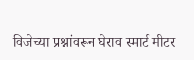विजेच्या प्रश्नांवरून घेराव स्मार्ट मीटर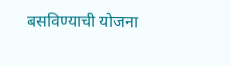बसविण्याची योजना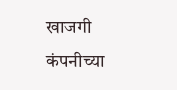खाजगी कंपनीच्या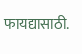फायद्यासाठी.